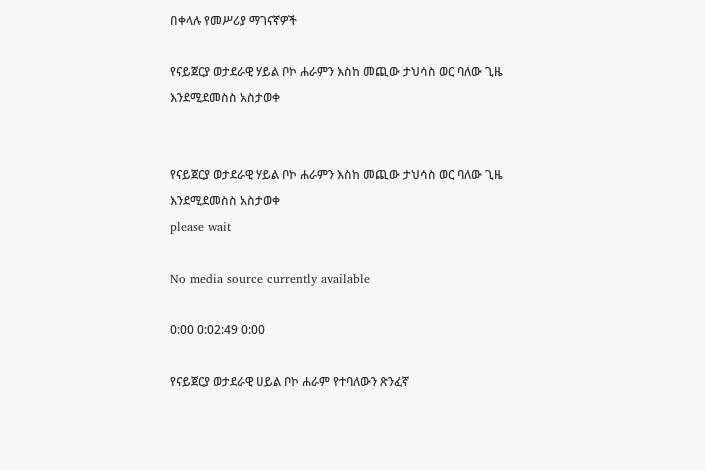በቀላሉ የመሥሪያ ማገናኛዎች

የናይጀርያ ወታደራዊ ሃይል ቦኮ ሐራምን እስከ መጪው ታህሳስ ወር ባለው ጊዜ እንደሚደመስስ አስታወቀ


የናይጀርያ ወታደራዊ ሃይል ቦኮ ሐራምን እስከ መጪው ታህሳስ ወር ባለው ጊዜ እንደሚደመስስ አስታወቀ
please wait

No media source currently available

0:00 0:02:49 0:00

የናይጀርያ ወታደራዊ ሀይል ቦኮ ሐራም የተባለውን ጽንፈኛ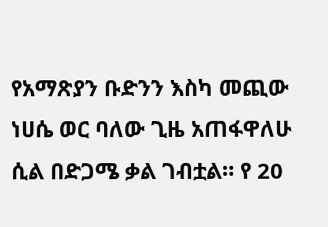የአማጽያን ቡድንን እስካ መጪው ነሀሴ ወር ባለው ጊዜ አጠፋዋለሁ ሲል በድጋሜ ቃል ገብቷል። የ 20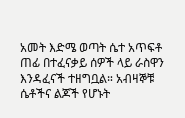አመት እድሜ ወጣት ሴተ አጥፍቶ ጠፊ በተፈናቃይ ሰዎች ላይ ራስዋን እንዳፈናች ተዘግቧል። አብዛኞቹ ሴቶችና ልጆች የሆኑት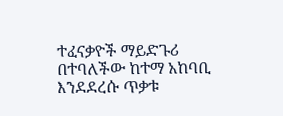ተፈናቃዮች ማይድጉሪ በተባለችው ከተማ አከባቢ እንደደረሱ ጥቃቱ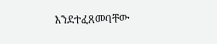እንደተፈጸመባቸው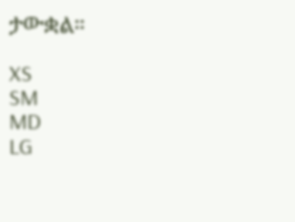ታውቋል።

XS
SM
MD
LG